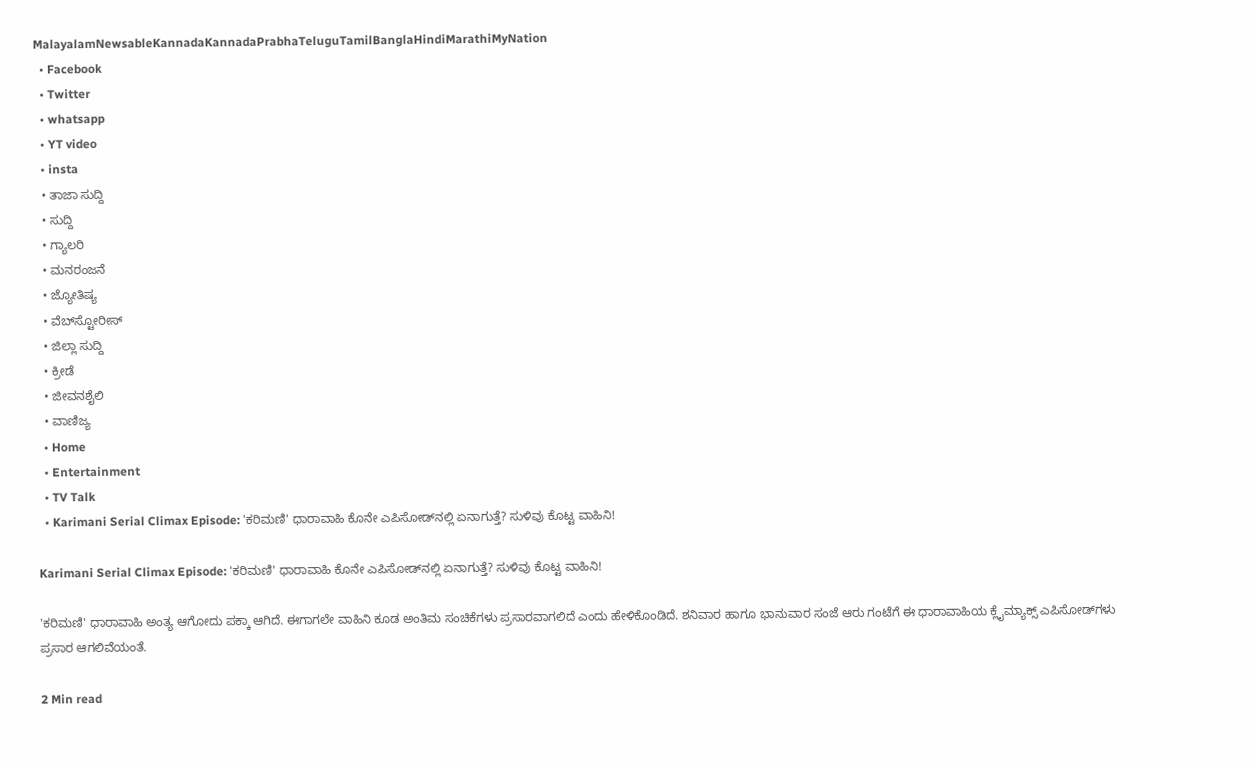MalayalamNewsableKannadaKannadaPrabhaTeluguTamilBanglaHindiMarathiMyNation
  • Facebook
  • Twitter
  • whatsapp
  • YT video
  • insta
  • ತಾಜಾ ಸುದ್ದಿ
  • ಸುದ್ದಿ
  • ಗ್ಯಾಲರಿ
  • ಮನರಂಜನೆ
  • ಜ್ಯೋತಿಷ್ಯ
  • ವೆಬ್‌ಸ್ಟೋರೀಸ್
  • ಜಿಲ್ಲಾ ಸುದ್ದಿ
  • ಕ್ರೀಡೆ
  • ಜೀವನಶೈಲಿ
  • ವಾಣಿಜ್ಯ
  • Home
  • Entertainment
  • TV Talk
  • Karimani Serial Climax Episode: 'ಕರಿಮಣಿ' ಧಾರಾವಾಹಿ ಕೊನೇ ಎಪಿಸೋಡ್‌ನಲ್ಲಿ ಏನಾಗುತ್ತೆ? ಸುಳಿವು ಕೊಟ್ಟ ವಾಹಿನಿ!

Karimani Serial Climax Episode: 'ಕರಿಮಣಿ' ಧಾರಾವಾಹಿ ಕೊನೇ ಎಪಿಸೋಡ್‌ನಲ್ಲಿ ಏನಾಗುತ್ತೆ? ಸುಳಿವು ಕೊಟ್ಟ ವಾಹಿನಿ!

'ಕರಿಮಣಿ' ಧಾರಾವಾಹಿ ಅಂತ್ಯ ಆಗೋದು ಪಕ್ಕಾ ಆಗಿದೆ. ಈಗಾಗಲೇ ವಾಹಿನಿ ಕೂಡ ಅಂತಿಮ ಸಂಚಿಕೆಗಳು ಪ್ರಸಾರವಾಗಲಿದೆ ಎಂದು ಹೇಳಿಕೊಂಡಿದೆ. ಶನಿವಾರ ಹಾಗೂ ಭಾನುವಾರ ಸಂಜೆ ಆರು ಗಂಟೆಗೆ ಈ ಧಾರಾವಾಹಿಯ ಕ್ಲೈಮ್ಯಾಕ್ಸ್‌ ಎಪಿಸೋಡ್‌ಗಳು ಪ್ರಸಾರ ಆಗಲಿವೆಯಂತೆ.

2 Min read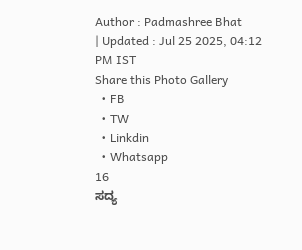Author : Padmashree Bhat
| Updated : Jul 25 2025, 04:12 PM IST
Share this Photo Gallery
  • FB
  • TW
  • Linkdin
  • Whatsapp
16
ಸದ್ಯ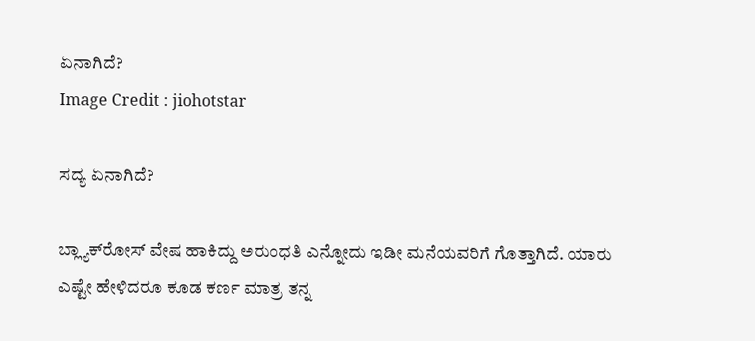ಏನಾಗಿದೆ?
Image Credit : jiohotstar

ಸದ್ಯ ಏನಾಗಿದೆ?

ಬ್ಲ್ಯಾಕ್‌ರೋಸ್‌ ವೇಷ ಹಾಕಿದ್ದು ಅರುಂಧತಿ ಎನ್ನೋದು ಇಡೀ ಮನೆಯವರಿಗೆ ಗೊತ್ತಾಗಿದೆ. ಯಾರು ಎಷ್ಟೇ ಹೇಳಿದರೂ ಕೂಡ ಕರ್ಣ ಮಾತ್ರ ತನ್ನ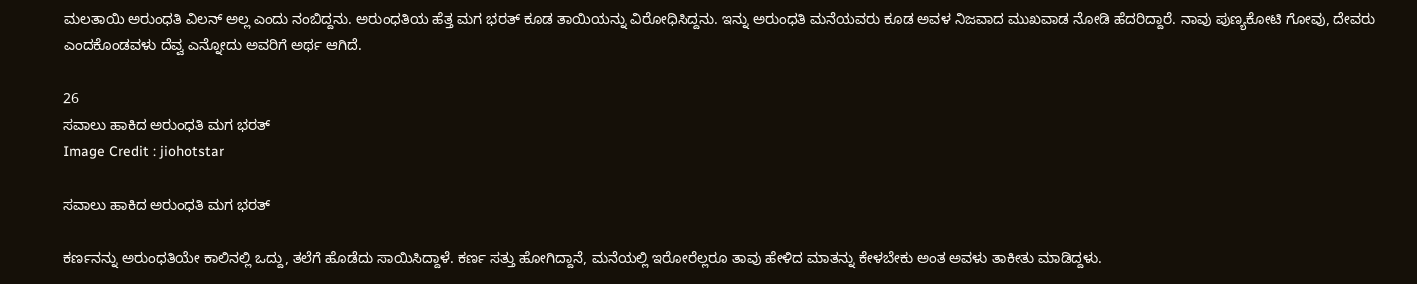ಮಲತಾಯಿ ಅರುಂಧತಿ ವಿಲನ್‌ ಅಲ್ಲ ಎಂದು ನಂಬಿದ್ದನು. ಅರುಂಧತಿಯ ಹೆತ್ತ ಮಗ ಭರತ್‌ ಕೂಡ ತಾಯಿಯನ್ನು ವಿರೋಧಿಸಿದ್ದನು. ಇನ್ನು ಅರುಂಧತಿ ಮನೆಯವರು ಕೂಡ ಅವಳ ನಿಜವಾದ ಮುಖವಾಡ ನೋಡಿ ಹೆದರಿದ್ದಾರೆ. ನಾವು ಪುಣ್ಯಕೋಟಿ ಗೋವು, ದೇವರು ಎಂದಕೊಂಡವಳು ದೆವ್ವ ಎನ್ನೋದು ಅವರಿಗೆ ಅರ್ಥ ಆಗಿದೆ.

26
ಸವಾಲು ಹಾಕಿದ ಅರುಂಧತಿ ಮಗ ಭರತ್
Image Credit : jiohotstar

ಸವಾಲು ಹಾಕಿದ ಅರುಂಧತಿ ಮಗ ಭರತ್

ಕರ್ಣನನ್ನು ಅರುಂಧತಿಯೇ ಕಾಲಿನಲ್ಲಿ ಒದ್ದು, ತಲೆಗೆ ಹೊಡೆದು ಸಾಯಿಸಿದ್ದಾಳೆ. ಕರ್ಣ ಸತ್ತು ಹೋಗಿದ್ದಾನೆ, ಮನೆಯಲ್ಲಿ ಇರೋರೆಲ್ಲರೂ ತಾವು ಹೇಳಿದ ಮಾತನ್ನು ಕೇಳಬೇಕು ಅಂತ ಅವಳು ತಾಕೀತು ಮಾಡಿದ್ದಳು.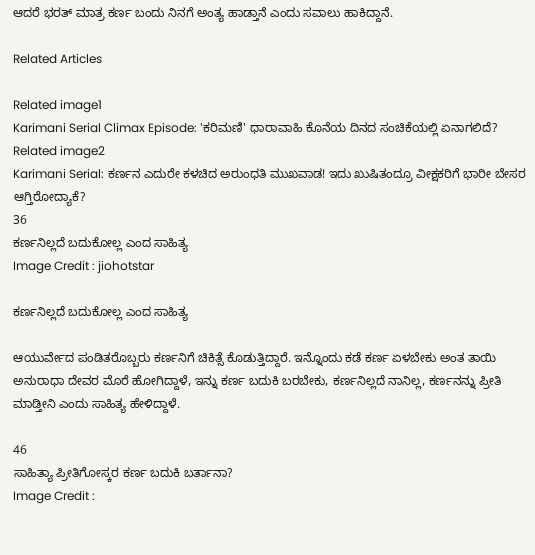ಆದರೆ ಭರತ್‌ ಮಾತ್ರ ಕರ್ಣ ಬಂದು ನಿನಗೆ ಅಂತ್ಯ ಹಾಡ್ತಾನೆ ಎಂದು ಸವಾಲು ಹಾಕಿದ್ದಾನೆ.

Related Articles

Related image1
Karimani Serial Climax Episode: 'ಕರಿಮಣಿ' ಧಾರಾವಾಹಿ ಕೊನೆಯ ದಿನದ ಸಂಚಿಕೆಯಲ್ಲಿ ಏನಾಗಲಿದೆ?
Related image2
Karimani Serial: ಕರ್ಣನ ಎದುರೇ ಕಳಚಿದ ಅರುಂಧತಿ ಮುಖವಾಡ! ಇದು ಖುಷಿತಂದ್ರೂ ವೀಕ್ಷಕರಿಗೆ ಭಾರೀ ಬೇಸರ ಆಗ್ತಿರೋದ್ಯಾಕೆ?
36
ಕರ್ಣನಿಲ್ಲದೆ ಬದುಕೋಲ್ಲ ಎಂದ ಸಾಹಿತ್ಯ
Image Credit : jiohotstar

ಕರ್ಣನಿಲ್ಲದೆ ಬದುಕೋಲ್ಲ ಎಂದ ಸಾಹಿತ್ಯ

ಆಯುರ್ವೇದ ಪಂಡಿತರೊಬ್ಬರು ಕರ್ಣನಿಗೆ ಚಿಕಿತ್ಸೆ ಕೊಡುತ್ತಿದ್ದಾರೆ. ಇನ್ನೊಂದು ಕಡೆ ಕರ್ಣ ಏಳಬೇಕು ಅಂತ ತಾಯಿ ಅನುರಾಧಾ ದೇವರ ಮೊರೆ ಹೋಗಿದ್ದಾಳೆ, ಇನ್ನು ಕರ್ಣ ಬದುಕಿ ಬರಬೇಕು, ಕರ್ಣನಿಲ್ಲದೆ ನಾನಿಲ್ಲ, ಕರ್ಣನನ್ನು ಪ್ರೀತಿ ಮಾಡ್ತೀನಿ ಎಂದು ಸಾಹಿತ್ಯ ಹೇಳಿದ್ದಾಳೆ.

46
ಸಾಹಿತ್ಯಾ ಪ್ರೀತಿಗೋಸ್ಕರ ಕರ್ಣ ಬದುಕಿ ಬರ್ತಾನಾ?
Image Credit :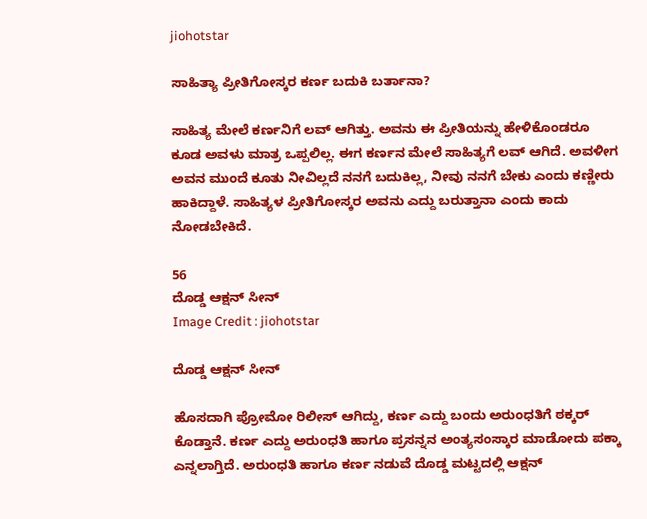jiohotstar

ಸಾಹಿತ್ಯಾ ಪ್ರೀತಿಗೋಸ್ಕರ ಕರ್ಣ ಬದುಕಿ ಬರ್ತಾನಾ?

ಸಾಹಿತ್ಯ ಮೇಲೆ ಕರ್ಣನಿಗೆ ಲವ್‌ ಆಗಿತ್ತು. ಅವನು ಈ ಪ್ರೀತಿಯನ್ನು ಹೇಳಿಕೊಂಡರೂ ಕೂಡ ಅವಳು ಮಾತ್ರ ಒಪ್ಪಲಿಲ್ಲ. ಈಗ ಕರ್ಣನ ಮೇಲೆ ಸಾಹಿತ್ಯಗೆ ಲವ್‌ ಆಗಿದೆ. ಅವಳೀಗ ಅವನ ಮುಂದೆ ಕೂತು ನೀವಿಲ್ಲದೆ ನನಗೆ ಬದುಕಿಲ್ಲ, ನೀವು ನನಗೆ ಬೇಕು ಎಂದು ಕಣ್ಣೀರು ಹಾಕಿದ್ದಾಳೆ. ಸಾಹಿತ್ಯಳ ಪ್ರೀತಿಗೋಸ್ಕರ ಅವನು ಎದ್ದು ಬರುತ್ತಾನಾ ಎಂದು ಕಾದು ನೋಡಬೇಕಿದೆ.

56
ದೊಡ್ಡ ಆಕ್ಷನ್‌ ಸೀನ್‌
Image Credit : jiohotstar

ದೊಡ್ಡ ಆಕ್ಷನ್‌ ಸೀನ್‌

ಹೊಸದಾಗಿ ಪ್ರೋಮೋ ರಿಲೀಸ್‌ ಆಗಿದ್ದು, ಕರ್ಣ ಎದ್ದು ಬಂದು ಅರುಂಧತಿಗೆ ಠಕ್ಕರ್‌ ಕೊಡ್ತಾನೆ. ಕರ್ಣ ಎದ್ದು ಅರುಂಧತಿ ಹಾಗೂ ಪ್ರಸನ್ನನ ಅಂತ್ಯಸಂಸ್ಕಾರ ಮಾಡೋದು ಪಕ್ಕಾ ಎನ್ನಲಾಗ್ತಿದೆ. ಅರುಂಧತಿ ಹಾಗೂ ಕರ್ಣ ನಡುವೆ ದೊಡ್ಡ ಮಟ್ಟದಲ್ಲಿ ಆಕ್ಷನ್‌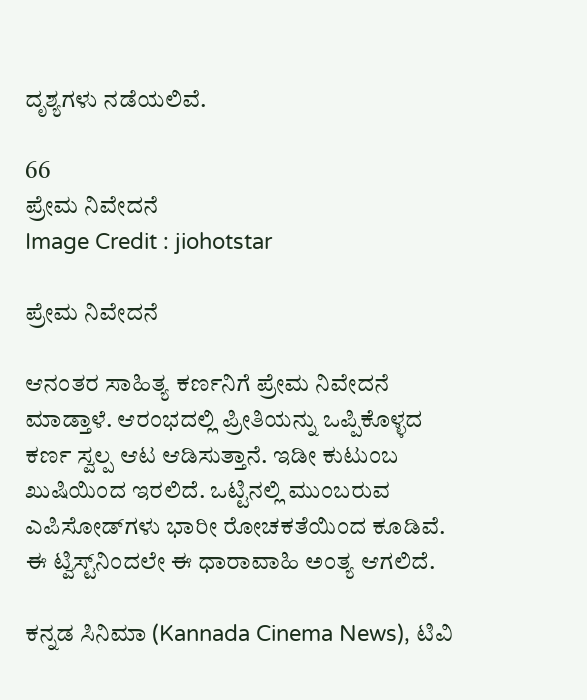ದೃಶ್ಯಗಳು ನಡೆಯಲಿವೆ.

66
ಪ್ರೇಮ ನಿವೇದನೆ
Image Credit : jiohotstar

ಪ್ರೇಮ ನಿವೇದನೆ

ಆನಂತರ ಸಾಹಿತ್ಯ ಕರ್ಣನಿಗೆ ಪ್ರೇಮ ನಿವೇದನೆ ಮಾಡ್ತಾಳೆ. ಆರಂಭದಲ್ಲಿ ಪ್ರೀತಿಯನ್ನು ಒಪ್ಪಿಕೊಳ್ಳದ ಕರ್ಣ ಸ್ವಲ್ಪ ಆಟ ಆಡಿಸುತ್ತಾನೆ. ಇಡೀ ಕುಟುಂಬ ಖುಷಿಯಿಂದ ಇರಲಿದೆ. ಒಟ್ಟಿನಲ್ಲಿ ಮುಂಬರುವ ಎಪಿಸೋಡ್‌ಗಳು ಭಾರೀ ರೋಚಕತೆಯಿಂದ ಕೂಡಿವೆ. ಈ ಟ್ವಿಸ್ಟ್‌ನಿಂದಲೇ ಈ ಧಾರಾವಾಹಿ ಅಂತ್ಯ ಆಗಲಿದೆ.

ಕನ್ನಡ ಸಿನಿಮಾ (Kannada Cinema News), ಟಿವಿ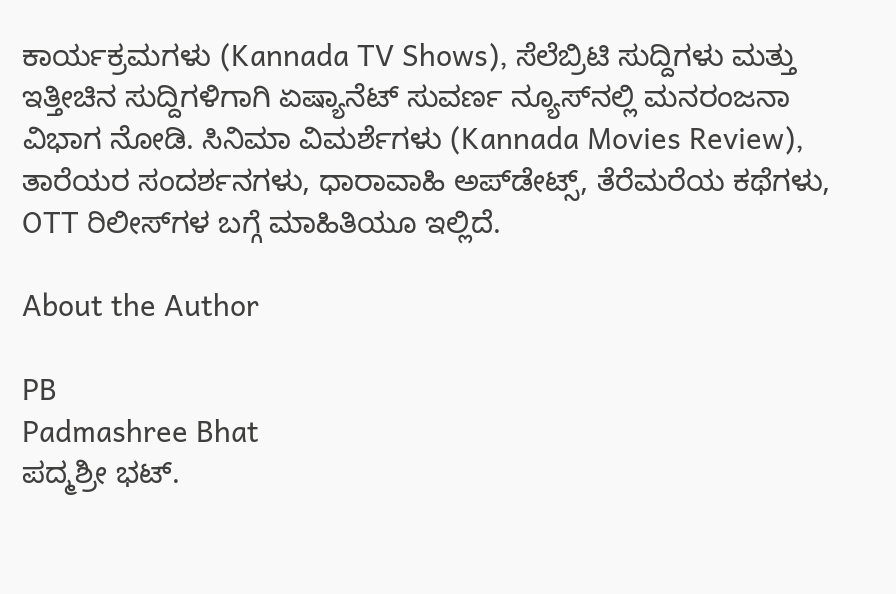ಕಾರ್ಯಕ್ರಮಗಳು (Kannada TV Shows), ಸೆಲೆಬ್ರಿಟಿ ಸುದ್ದಿಗಳು ಮತ್ತು ಇತ್ತೀಚಿನ ಸುದ್ದಿಗಳಿಗಾಗಿ ಏಷ್ಯಾನೆಟ್ ಸುವರ್ಣ ನ್ಯೂಸ್‌ನಲ್ಲಿ ಮನರಂಜನಾ ವಿಭಾಗ ನೋಡಿ. ಸಿನಿಮಾ ವಿಮರ್ಶೆಗಳು (Kannada Movies Review), ತಾರೆಯರ ಸಂದರ್ಶನಗಳು, ಧಾರಾವಾಹಿ ಅಪ್‌ಡೇಟ್ಸ್‌, ತೆರೆಮರೆಯ ಕಥೆಗಳು, OTT ರಿಲೀಸ್‌ಗಳ ಬಗ್ಗೆ ಮಾಹಿತಿಯೂ ಇಲ್ಲಿದೆ.

About the Author

PB
Padmashree Bhat
ಪದ್ಮಶ್ರೀ ಭಟ್.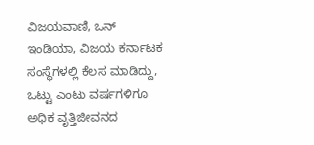ವಿಜಯವಾಣಿ, ಒನ್ ಇಂಡಿಯಾ, ವಿಜಯ ಕರ್ನಾಟಕ ಸಂಸ್ಥೆಗಳಲ್ಲಿ ಕೆಲಸ ಮಾಡಿದ್ದು, ಒಟ್ಟು ಎಂಟು ವರ್ಷಗಳಿಗೂ ಅಧಿಕ ವೃತ್ತಿಜೀವನದ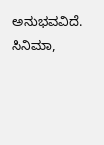ಅನುಭವವಿದೆ. ಸಿನಿಮಾ,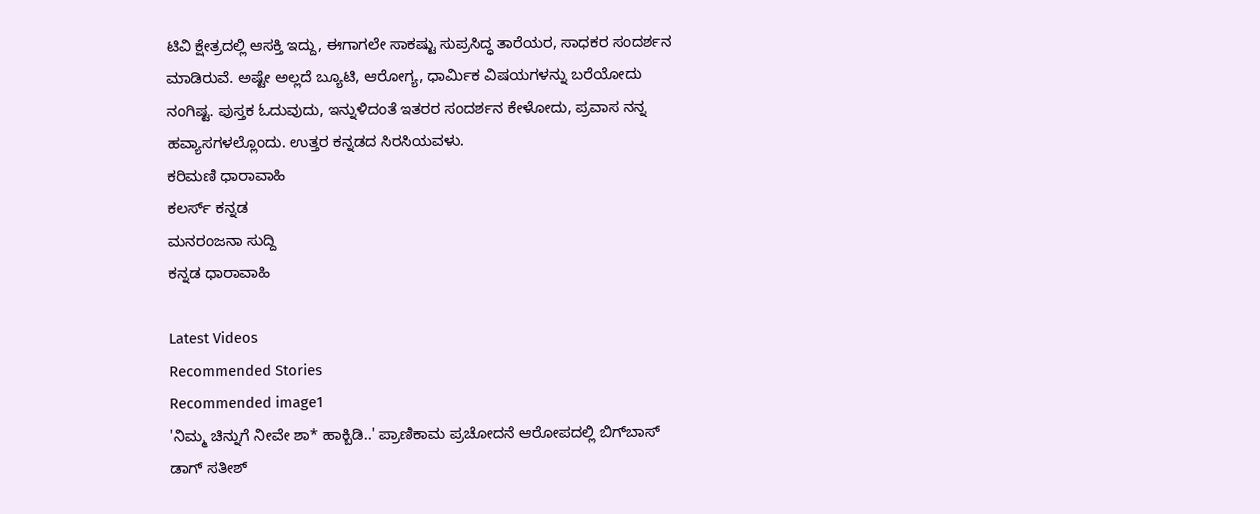ಟಿವಿ ಕ್ಷೇತ್ರದಲ್ಲಿ ಆಸಕ್ತಿ ಇದ್ದು, ಈಗಾಗಲೇ ಸಾಕಷ್ಟು ಸುಪ್ರಸಿದ್ಧ ತಾರೆಯರ, ಸಾಧಕರ ಸಂದರ್ಶನ ಮಾಡಿರುವೆ. ಅಷ್ಟೇ ಅಲ್ಲದೆ ಬ್ಯೂಟಿ, ಆರೋಗ್ಯ, ಧಾರ್ಮಿಕ ವಿಷಯಗಳನ್ನು ಬರೆಯೋದು ನಂಗಿಷ್ಟ. ಪುಸ್ತಕ ಓದುವುದು, ಇನ್ನುಳಿದಂತೆ ಇತರರ ಸಂದರ್ಶನ ಕೇಳೋದು, ಪ್ರವಾಸ ನನ್ನ ಹವ್ಯಾಸಗಳಲ್ಲೊಂದು. ಉತ್ತರ ಕನ್ನಡದ ಸಿರಸಿಯವಳು.
ಕರಿಮಣಿ ಧಾರಾವಾಹಿ
ಕಲರ್ಸ್ ಕನ್ನಡ
ಮನರಂಜನಾ ಸುದ್ದಿ
ಕನ್ನಡ ಧಾರಾವಾಹಿ

Latest Videos
Recommended Stories
Recommended image1
'ನಿಮ್ಮ ಚಿನ್ನುಗೆ ನೀವೇ ಶಾ* ಹಾಕ್ಬಿಡಿ..' ಪ್ರಾಣಿಕಾಮ ಪ್ರಚೋದನೆ ಆರೋಪದಲ್ಲಿ ಬಿಗ್‌ಬಾಸ್‌ ಡಾಗ್‌ ಸತೀಶ್‌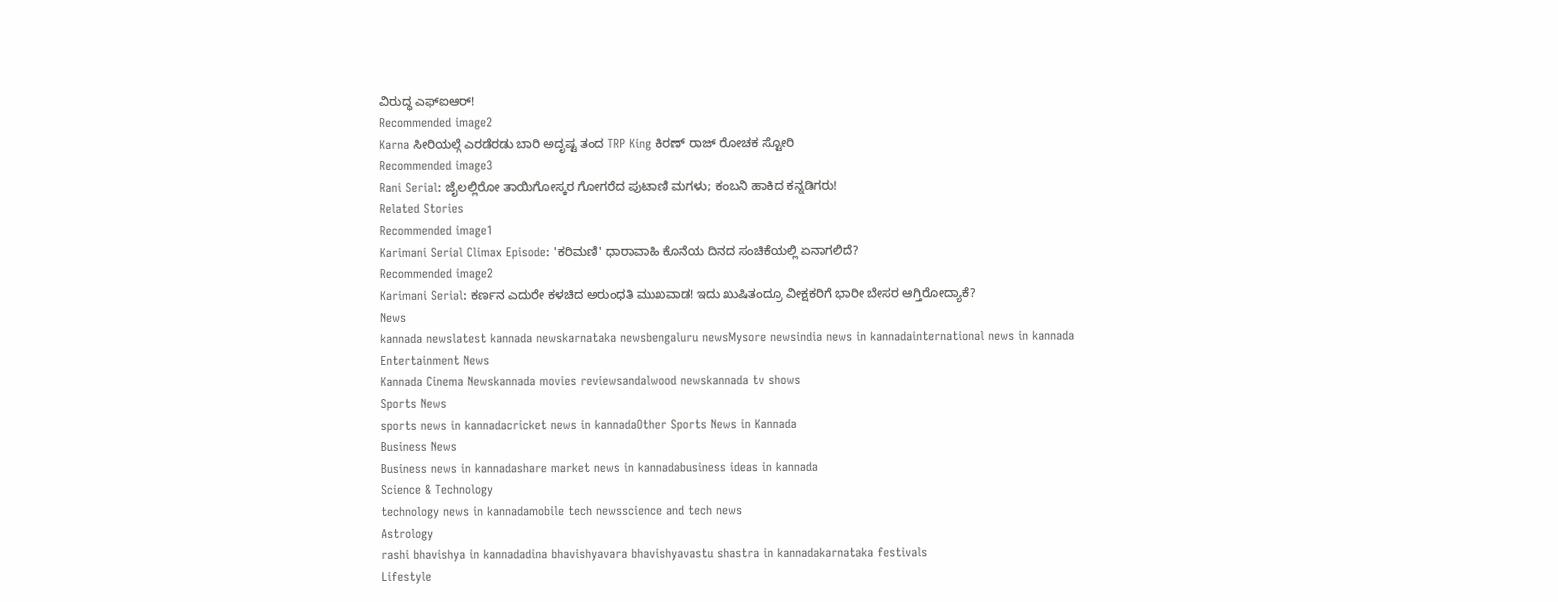ವಿರುದ್ಧ ಎಫ್‌ಐಆರ್‌!
Recommended image2
Karna ಸೀರಿಯಲ್ಗೆ ಎರಡೆರಡು ಬಾರಿ ಅದೃಷ್ಟ ತಂದ TRP King ಕಿರಣ್ ರಾಜ್ ರೋಚಕ ಸ್ಟೋರಿ
Recommended image3
Rani Serial: ಜೈಲಲ್ಲಿರೋ ತಾಯಿಗೋಸ್ಕರ ಗೋಗರೆದ ಪುಟಾಣಿ ಮಗಳು; ಕಂಬನಿ ಹಾಕಿದ ಕನ್ನಡಿಗರು!
Related Stories
Recommended image1
Karimani Serial Climax Episode: 'ಕರಿಮಣಿ' ಧಾರಾವಾಹಿ ಕೊನೆಯ ದಿನದ ಸಂಚಿಕೆಯಲ್ಲಿ ಏನಾಗಲಿದೆ?
Recommended image2
Karimani Serial: ಕರ್ಣನ ಎದುರೇ ಕಳಚಿದ ಅರುಂಧತಿ ಮುಖವಾಡ! ಇದು ಖುಷಿತಂದ್ರೂ ವೀಕ್ಷಕರಿಗೆ ಭಾರೀ ಬೇಸರ ಆಗ್ತಿರೋದ್ಯಾಕೆ?
News
kannada newslatest kannada newskarnataka newsbengaluru newsMysore newsindia news in kannadainternational news in kannada
Entertainment News
Kannada Cinema Newskannada movies reviewsandalwood newskannada tv shows
Sports News
sports news in kannadacricket news in kannadaOther Sports News in Kannada
Business News
Business news in kannadashare market news in kannadabusiness ideas in kannada
Science & Technology
technology news in kannadamobile tech newsscience and tech news
Astrology
rashi bhavishya in kannadadina bhavishyavara bhavishyavastu shastra in kannadakarnataka festivals
Lifestyle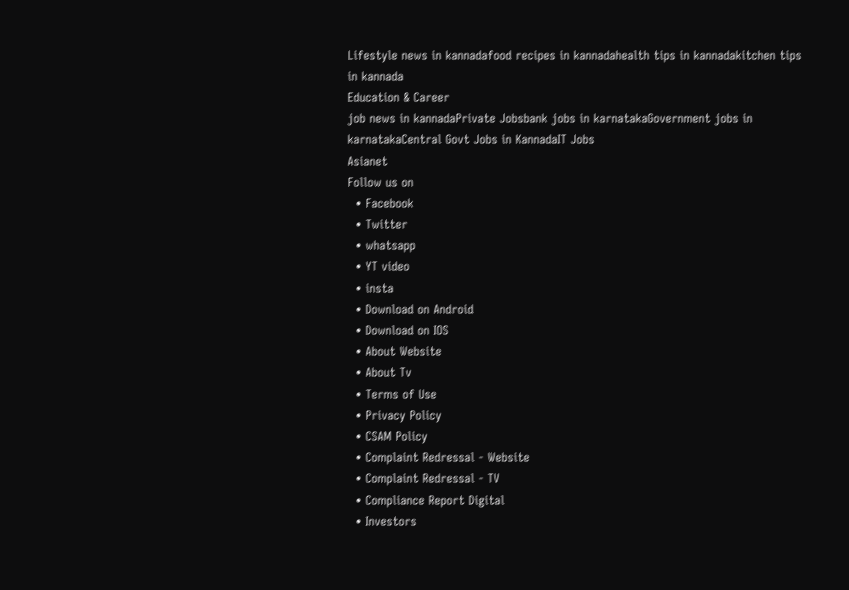Lifestyle news in kannadafood recipes in kannadahealth tips in kannadakitchen tips in kannada
Education & Career
job news in kannadaPrivate Jobsbank jobs in karnatakaGovernment jobs in karnatakaCentral Govt Jobs in KannadaIT Jobs
Asianet
Follow us on
  • Facebook
  • Twitter
  • whatsapp
  • YT video
  • insta
  • Download on Android
  • Download on IOS
  • About Website
  • About Tv
  • Terms of Use
  • Privacy Policy
  • CSAM Policy
  • Complaint Redressal - Website
  • Complaint Redressal - TV
  • Compliance Report Digital
  • Investors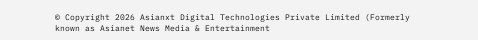© Copyright 2026 Asianxt Digital Technologies Private Limited (Formerly known as Asianet News Media & Entertainment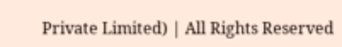Private Limited) | All Rights Reserved